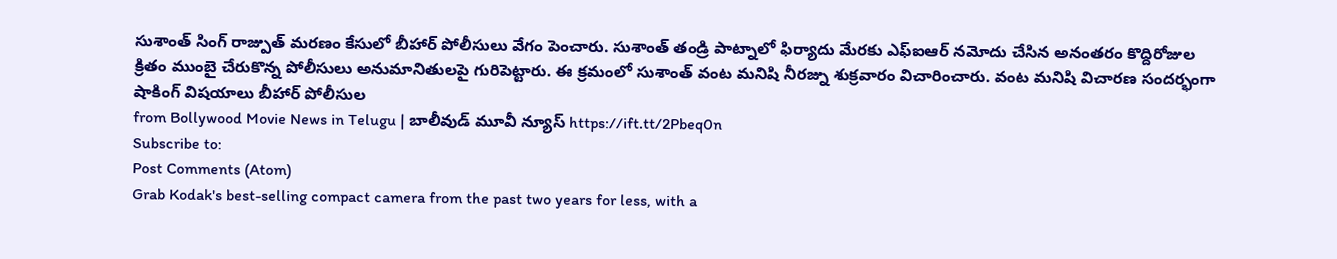సుశాంత్ సింగ్ రాజ్పుత్ మరణం కేసులో బీహార్ పోలీసులు వేగం పెంచారు. సుశాంత్ తండ్రి పాట్నాలో ఫిర్యాదు మేరకు ఎఫ్ఐఆర్ నమోదు చేసిన అనంతరం కొద్దిరోజుల క్రితం ముంబై చేరుకొన్న పోలీసులు అనుమానితులపై గురిపెట్టారు. ఈ క్రమంలో సుశాంత్ వంట మనిషి నీరజ్ను శుక్రవారం విచారించారు. వంట మనిషి విచారణ సందర్భంగా షాకింగ్ విషయాలు బీహార్ పోలీసుల
from Bollywood Movie News in Telugu | బాలీవుడ్ మూవీ న్యూస్ https://ift.tt/2Pbeq0n
Subscribe to:
Post Comments (Atom)
Grab Kodak's best-selling compact camera from the past two years for less, with a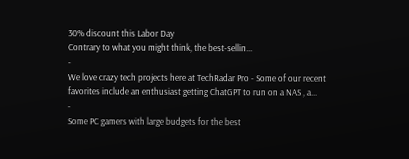30% discount this Labor Day
Contrary to what you might think, the best-sellin...
-
We love crazy tech projects here at TechRadar Pro - Some of our recent favorites include an enthusiast getting ChatGPT to run on a NAS , a...
-
Some PC gamers with large budgets for the best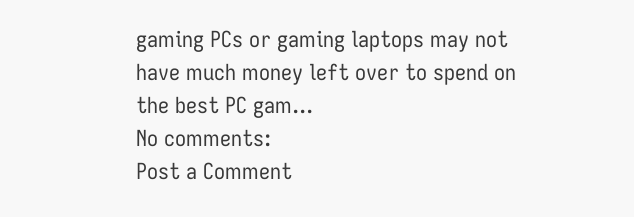gaming PCs or gaming laptops may not have much money left over to spend on the best PC gam...
No comments:
Post a Comment